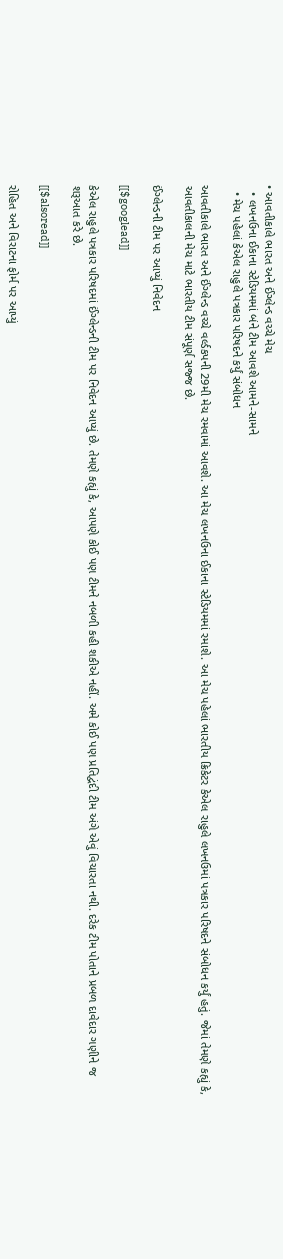• આવતીકાલે ભારત અને ઈંગ્લેન્ડ વચ્ચે મેચ
  • લખનઉના ઈકાના સ્ટેડિયમમાં બંને ટીમ આવશે આમને-સામને
  • મેચ પહેલાં કેએલ રાહુલે પત્રકાર પરિષદને કર્યું સંબોધન

આવતીકાલે ભારત અને ઈંગ્લેન્ડ વચ્ચે વર્લ્ડકપની 29મી મેચ રમવામાં આવશે. આ મેચ લખનઉના ઈકાના સ્ટેડિયમમાં રમાશે. આ મેચ પહેલાં ભારતીય ક્રિકેટર કેએલ રાહુલે લખનઉમાં પત્રકાર પરિષદને સંબોધન કર્યું હતું. જેમાં તેમણે કહ્યું કે, આવતીકાલની મેચ માટે ભારતીય ટીમ સંપૂર્ણ સજ્જ છે.

ઈંગ્લેન્ડની ટીમ પર આપ્યું નિવેદન

[[$googlead]]

કેએલ રાહુલે પત્રકાર પરિષદમાં ઈંગ્લેન્ડની ટીમ પર નિવેદન આપ્યું છે. તેમણે કહ્યું કે, આપણે કોઈ પણ ટીમને નબળી કહી શકીએ નહીં. અમે કોઈ પણ પ્રતિદ્વંદી ટીમ અંગે એવું વિચારતા નથી. દરેક ટીમ પોતાને પ્રબળ દાવેદાર ગણીને જ શરૂઆત કરે છે.

[[$alsoread]]

રોહિત અને વિરાટના ફોર્મ પર આપ્યું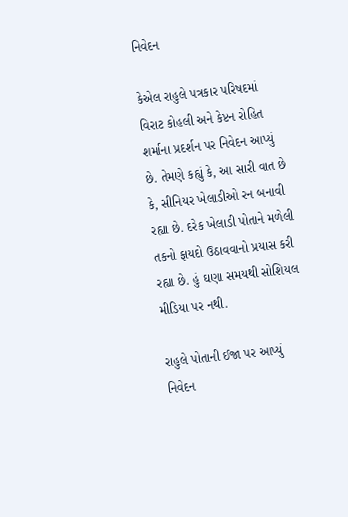નિવેદન

કેએલ રાહુલે પત્રકાર પરિષદમાં વિરાટ કોહલી અને કેપ્ટન રોહિત શર્માના પ્રદર્શન પર નિવેદન આપ્યું છે. તેમણે કહ્યું કે, આ સારી વાત છે કે, સીનિયર ખેલાડીઓ રન બનાવી રહ્યા છે. દરેક ખેલાડી પોતાને મળેલી તકનો ફાયદો ઉઠાવવાનો પ્રયાસ કરી રહ્યા છે. હું ઘણા સમયથી સોશિયલ મીડિયા પર નથી.

રાહુલે પોતાની ઈજા પર આપ્યું નિવેદન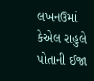લખનઉમાં કેએલ રાહુલે પોતાની ઈજા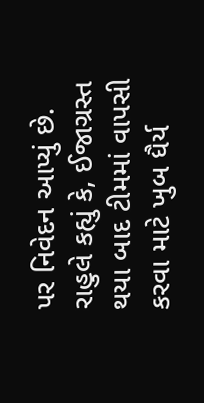પર નિવેદન આપ્યું છે. રાહુલે કહ્યું કે, ઈજાગ્રસ્ત થયા બાદ ટીમમાં વાપસી કરવા માટે ખુબ ધૈર્ય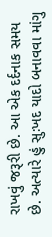રાખવું જરૂરી છે. આ એક દર્દનાક સમય છે. અત્યારે હું સુઃખદ યાદો બનાવવા માંગુ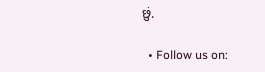છું.

  • Follow us on: